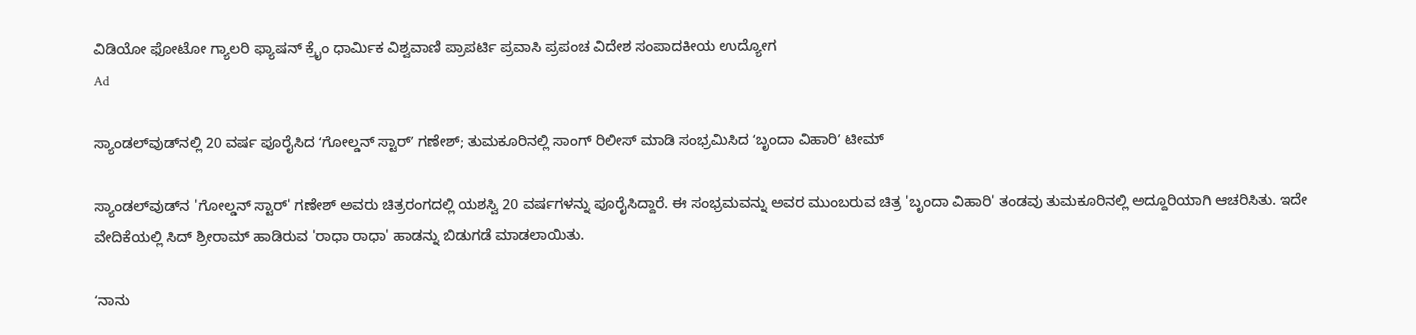ವಿಡಿಯೋ ಫೋಟೋ ಗ್ಯಾಲರಿ ಫ್ಯಾಷನ್ ಕ್ರೈಂ ಧಾರ್ಮಿಕ ವಿಶ್ವವಾಣಿ ಪ್ರಾಪರ್ಟಿ ಪ್ರವಾಸಿ ಪ್ರಪಂಚ ವಿದೇಶ ಸಂಪಾದಕೀಯ ಉದ್ಯೋಗ
Ad

ಸ್ಯಾಂಡಲ್‌ವುಡ್‌ನಲ್ಲಿ 20 ವರ್ಷ ಪೂರೈಸಿದ ʻಗೋಲ್ಡನ್‌ ಸ್ಟಾರ್‌ʼ ಗಣೇಶ್‌; ತುಮಕೂರಿನಲ್ಲಿ ಸಾಂಗ್‌ ರಿಲೀಸ್‌ ಮಾಡಿ ಸಂಭ್ರಮಿಸಿದ ʻಬೃಂದಾ ವಿಹಾರಿʼ ಟೀಮ್

ಸ್ಯಾಂಡಲ್‌ವುಡ್‌ನ 'ಗೋಲ್ಡನ್ ಸ್ಟಾರ್' ಗಣೇಶ್ ಅವರು ಚಿತ್ರರಂಗದಲ್ಲಿ ಯಶಸ್ವಿ 20 ವರ್ಷಗಳನ್ನು ಪೂರೈಸಿದ್ದಾರೆ. ಈ ಸಂಭ್ರಮವನ್ನು ಅವರ ಮುಂಬರುವ ಚಿತ್ರ 'ಬೃಂದಾ ವಿಹಾರಿ' ತಂಡವು ತುಮಕೂರಿನಲ್ಲಿ ಅದ್ದೂರಿಯಾಗಿ ಆಚರಿಸಿತು. ಇದೇ ವೇದಿಕೆಯಲ್ಲಿ ಸಿದ್ ಶ್ರೀರಾಮ್ ಹಾಡಿರುವ 'ರಾಧಾ ರಾಧಾ' ಹಾಡನ್ನು ಬಿಡುಗಡೆ ಮಾಡಲಾಯಿತು.

ʻನಾನು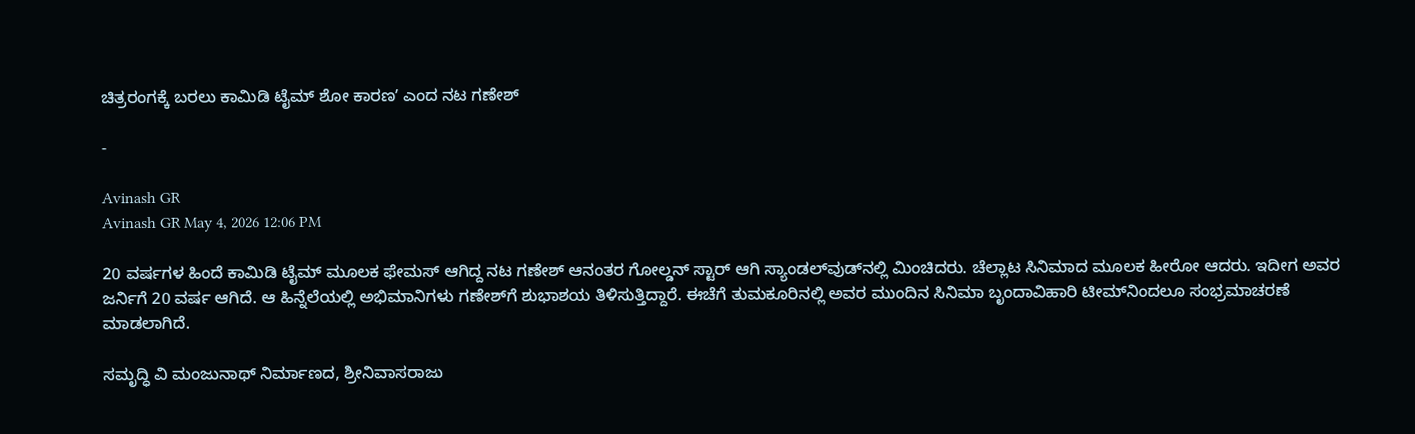ಚಿತ್ರರಂಗಕ್ಕೆ ಬರಲು ಕಾಮಿಡಿ ಟೈಮ್‌ ಶೋ ಕಾರಣʼ ಎಂದ ನಟ ಗಣೇಶ್‌

-

Avinash GR
Avinash GR May 4, 2026 12:06 PM

20 ವರ್ಷಗಳ ಹಿಂದೆ ಕಾಮಿಡಿ ಟೈಮ್‌ ಮೂಲಕ ಫೇಮಸ್‌ ಆಗಿದ್ದ ನಟ ಗಣೇಶ್‌ ಆನಂತರ ಗೋಲ್ಡನ್‌ ಸ್ಟಾರ್‌ ಆಗಿ ಸ್ಯಾಂಡಲ್‌ವುಡ್‌ನಲ್ಲಿ ಮಿಂಚಿದರು. ಚೆಲ್ಲಾಟ ಸಿನಿಮಾದ ಮೂಲಕ ಹೀರೋ ಆದರು. ಇದೀಗ ಅವರ ಜರ್ನಿಗೆ 20 ವರ್ಷ ಆಗಿದೆ. ಆ ಹಿನ್ನೆಲೆಯಲ್ಲಿ ಅಭಿಮಾನಿಗಳು ಗಣೇಶ್‌ಗೆ ಶುಭಾಶಯ ತಿಳಿಸುತ್ತಿದ್ದಾರೆ. ಈಚೆಗೆ ತುಮಕೂರಿನಲ್ಲಿ ಅವರ ಮುಂದಿನ ಸಿನಿಮಾ ಬೃಂದಾವಿಹಾರಿ ಟೀಮ್‌ನಿಂದಲೂ ಸಂಭ್ರಮಾಚರಣೆ ಮಾಡಲಾಗಿದೆ.

ಸಮೃದ್ಧಿ ವಿ ಮಂಜುನಾಥ್ ನಿರ್ಮಾಣದ, ಶ್ರೀನಿವಾಸರಾಜು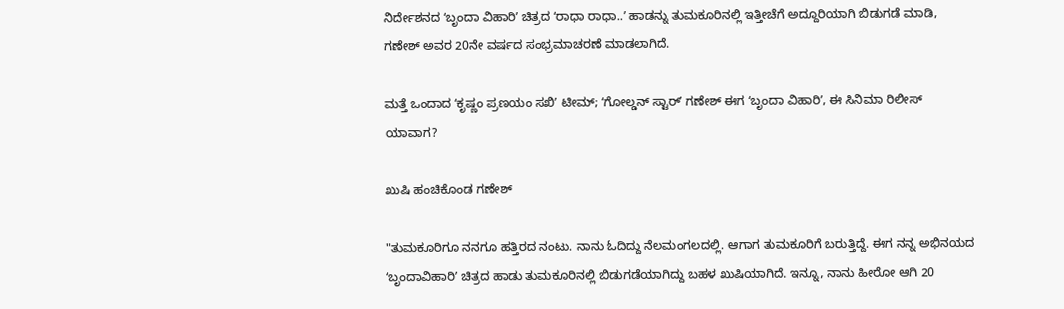ನಿರ್ದೇಶನದ ʻಬೃಂದಾ ವಿಹಾರಿʼ ಚಿತ್ರದ ʻರಾಧಾ ರಾಧಾ..ʼ ಹಾಡನ್ನು ತುಮಕೂರಿನಲ್ಲಿ ಇತ್ತೀಚೆಗೆ ಅದ್ದೂರಿಯಾಗಿ ಬಿಡುಗಡೆ ಮಾಡಿ, ಗಣೇಶ್‌ ಅವರ 20ನೇ ವರ್ಷದ ಸಂಭ್ರಮಾಚರಣೆ ಮಾಡಲಾಗಿದೆ.

ಮತ್ತೆ ಒಂದಾದ ʻಕೃಷ್ಣಂ ಪ್ರಣಯಂ ಸಖಿʼ ಟೀಮ್; ʻಗೋಲ್ಡನ್‌ ಸ್ಟಾರ್‌ʼ ಗಣೇಶ್‌ ಈಗ ʻಬೃಂದಾ ವಿಹಾರಿʼ, ಈ ಸಿನಿಮಾ ರಿಲೀಸ್‌ ಯಾವಾಗ?

ಖುಷಿ ಹಂಚಿಕೊಂಡ ಗಣೇಶ್‌

"ತುಮಕೂರಿಗೂ ನನಗೂ ಹತ್ತಿರದ ನಂಟು. ನಾನು ಓದಿದ್ದು ನೆಲಮಂಗಲದಲ್ಲಿ. ಆಗಾಗ ತುಮಕೂರಿಗೆ ಬರುತ್ತಿದ್ದೆ. ಈಗ ನನ್ನ ಅಭಿನಯದ ʻಬೃಂದಾವಿಹಾರಿʼ ಚಿತ್ರದ ಹಾಡು ತುಮಕೂರಿನಲ್ಲಿ ಬಿಡುಗಡೆಯಾಗಿದ್ದು ಬಹಳ ಖುಷಿಯಾಗಿದೆ. ಇನ್ನೂ, ನಾನು ಹೀರೋ ಆಗಿ 20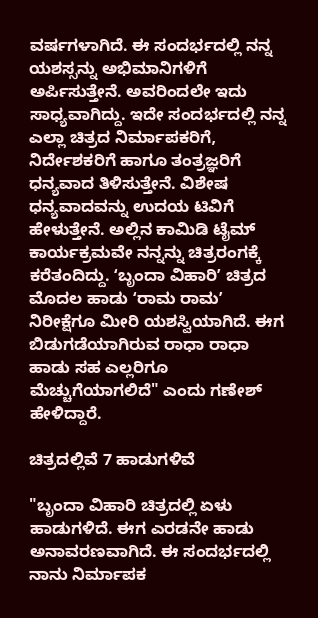ವರ್ಷಗಳಾಗಿದೆ. ಈ ಸಂದರ್ಭದಲ್ಲಿ ನನ್ನ ಯಶಸ್ಸನ್ನು ಅಭಿಮಾನಿಗಳಿಗೆ ಅರ್ಪಿಸುತ್ತೇನೆ. ಅವರಿಂದಲೇ ಇದು ಸಾಧ್ಯವಾಗಿದ್ದು. ಇದೇ ಸಂದರ್ಭದಲ್ಲಿ ನನ್ನ ಎಲ್ಲಾ ಚಿತ್ರದ ನಿರ್ಮಾಪಕರಿಗೆ, ನಿರ್ದೇಶಕರಿಗೆ ಹಾಗೂ ತಂತ್ರಜ್ಞರಿಗೆ ಧನ್ಯವಾದ ತಿಳಿಸುತ್ತೇನೆ. ವಿಶೇಷ ಧನ್ಯವಾದವನ್ನು ಉದಯ ಟಿವಿಗೆ ಹೇಳುತ್ತೇನೆ. ಅಲ್ಲಿನ ಕಾಮಿಡಿ ಟೈಮ್ ಕಾರ್ಯಕ್ರಮವೇ ನನ್ನನ್ನು ಚಿತ್ರರಂಗಕ್ಕೆ ಕರೆತಂದಿದ್ದು. ʻಬೃಂದಾ ವಿಹಾರಿʼ ಚಿತ್ರದ ಮೊದಲ ಹಾಡು ʻರಾಮ ರಾಮʼ ನಿರೀಕ್ಷೆಗೂ ಮೀರಿ ಯಶಸ್ವಿಯಾಗಿದೆ. ಈಗ ಬಿಡುಗಡೆಯಾಗಿರುವ ರಾಧಾ ರಾಧಾ ಹಾಡು ಸಹ ಎಲ್ಲರಿಗೂ ಮೆಚ್ಚುಗೆಯಾಗಲಿದೆ" ಎಂದು ಗಣೇಶ್‌ ಹೇಳಿದ್ದಾರೆ.

ಚಿತ್ರದಲ್ಲಿವೆ 7 ಹಾಡುಗಳಿವೆ

"ಬೃಂದಾ ವಿಹಾರಿ ಚಿತ್ರದಲ್ಲಿ ಏಳು ಹಾಡುಗಳಿದೆ. ಈಗ ಎರಡನೇ ಹಾಡು ಅನಾವರಣವಾಗಿದೆ. ಈ ಸಂದರ್ಭದಲ್ಲಿ ನಾನು ನಿರ್ಮಾಪಕ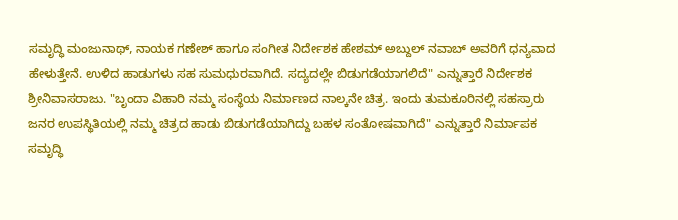ಸಮೃದ್ಧಿ ಮಂಜುನಾಥ್, ನಾಯಕ ಗಣೇಶ್ ಹಾಗೂ ಸಂಗೀತ ನಿರ್ದೇಶಕ ಹೇಶಮ್ ಅಬ್ದುಲ್ ನವಾಬ್ ಅವರಿಗೆ ಧನ್ಯವಾದ ಹೇಳುತ್ತೇನೆ. ಉಳಿದ ಹಾಡುಗಳು ಸಹ ಸುಮಧುರವಾಗಿದೆ‌‌. ಸದ್ಯದಲ್ಲೇ ಬಿಡುಗಡೆಯಾಗಲಿದೆ" ಎನ್ನುತ್ತಾರೆ ನಿರ್ದೇಶಕ ಶ್ರೀನಿವಾಸರಾಜು. "ಬೃಂದಾ ವಿಹಾರಿ ನಮ್ಮ ಸಂಸ್ಥೆಯ ನಿರ್ಮಾಣದ ನಾಲ್ಕನೇ ಚಿತ್ರ. ಇಂದು ತುಮಕೂರಿನಲ್ಲಿ ಸಹಸ್ರಾರು ಜನರ ಉಪಸ್ಥಿತಿಯಲ್ಲಿ ನಮ್ಮ ಚಿತ್ರದ ಹಾಡು ಬಿಡುಗಡೆಯಾಗಿದ್ದು ಬಹಳ ಸಂತೋಷವಾಗಿದೆ" ಎನ್ನುತ್ತಾರೆ ನಿರ್ಮಾಪಕ ಸಮೃದ್ಧಿ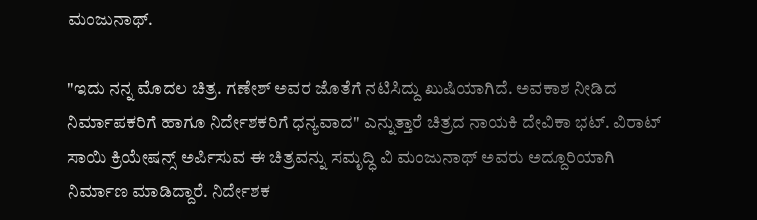ಮಂಜುನಾಥ್.

"ಇದು ನನ್ನ ಮೊದಲ ಚಿತ್ರ. ಗಣೇಶ್ ಅವರ ಜೊತೆಗೆ ನಟಿಸಿದ್ದು ಖುಷಿಯಾಗಿದೆ. ಅವಕಾಶ ನೀಡಿದ ನಿರ್ಮಾಪಕರಿಗೆ ಹಾಗೂ ನಿರ್ದೇಶಕರಿಗೆ ಧನ್ಯವಾದ" ಎನ್ನುತ್ತಾರೆ ಚಿತ್ರದ ನಾಯಕಿ ದೇವಿಕಾ ಭಟ್. ವಿರಾಟ್ ಸಾಯಿ ಕ್ರಿಯೇಷನ್ಸ್ ಅರ್ಪಿಸುವ ಈ ಚಿತ್ರವನ್ನು ಸಮೃದ್ಧಿ ವಿ ಮಂಜುನಾಥ್ ಅವರು ಅದ್ದೂರಿಯಾಗಿ ನಿರ್ಮಾಣ ಮಾಡಿದ್ದಾರೆ. ನಿರ್ದೇಶಕ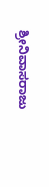ಶ್ರೀನಿವಾಸರಾಜು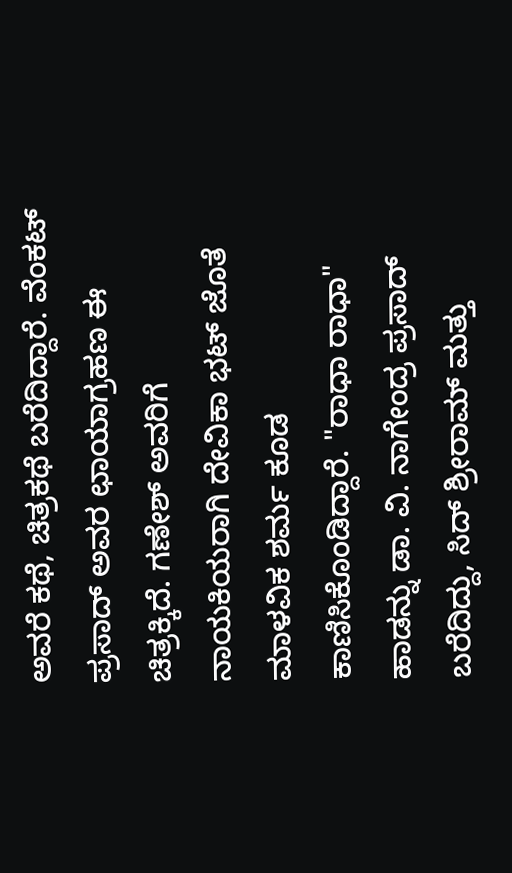ಅವರೆ ಕಥೆ, ಚಿತ್ರಕಥೆ ಬರೆದಿದ್ದಾರೆ. ವೆಂಕಟ್ ಪ್ರಸಾದ್ ಅವರ ಛಾಯಾಗ್ರಹಣ ಈ ಚಿತ್ರಕ್ಕಿದೆ. ಗಣೇಶ್ ಅವರಿಗೆ ನಾಯಕಿಯರಾಗಿ ದೇವಿಕಾ ಭಟ್ ಜೊತೆ ಮಾಳವಿಕ ಶರ್ಮ ಕೂಡ ಕಾಣಿಸಿಕೊಂಡಿದ್ದಾರೆ. "ರಾಧಾ ರಾಧಾ" ಹಾಡನ್ನು ಡಾ. ವಿ. ನಾಗೇಂದ್ರ ಪ್ರಸಾದ್ ಬರೆದಿದ್ದು, ಸಿದ್ ಶ್ರೀರಾಮ್ ಮತ್ತು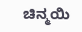ಚಿನ್ಮಯಿ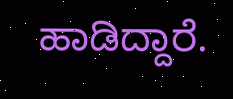ಹಾಡಿದ್ದಾರೆ.